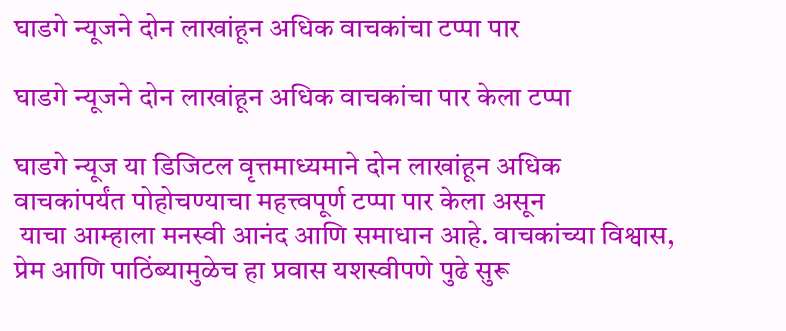घाडगे न्यूजने दोन लाखांहून अधिक वाचकांचा टप्पा पार

घाडगे न्यूजने दोन लाखांहून अधिक वाचकांचा पार केला टप्पा

घाडगे न्यूज या डिजिटल वृत्तमाध्यमाने दोन लाखांहून अधिक वाचकांपर्यंत पोहोचण्याचा महत्त्वपूर्ण टप्पा पार केला असून
 याचा आम्हाला मनस्वी आनंद आणि समाधान आहे. वाचकांच्या विश्वास, प्रेम आणि पाठिंब्यामुळेच हा प्रवास यशस्वीपणे पुढे सुरू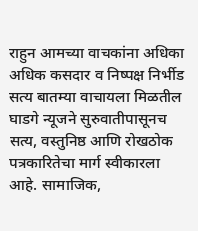राहुन आमच्या वाचकांना अधिका अधिक कसदार व निष्पक्ष निर्भीड सत्य बातम्या वाचायला मिळतील
घाडगे न्यूजने सुरुवातीपासूनच सत्य, वस्तुनिष्ठ आणि रोखठोक पत्रकारितेचा मार्ग स्वीकारला आहे. सामाजिक,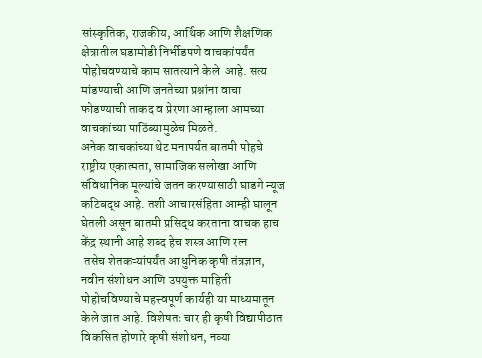सांस्कृतिक, राजकीय, आर्थिक आणि शैक्षणिक क्षेत्रातील घडामोडी निर्भीडपणे वाचकांपर्यंत पोहोचवण्याचे काम सातत्याने केले  आहे. सत्य मांडण्याची आणि जनतेच्या प्रश्नांना वाचा फोडण्याची ताकद व प्रेरणा आम्हाला आमच्या वाचकांच्या पाठिंब्यामुळेच मिळते.
अनेक वाचकांच्या थेट मनापर्यत बातमी पोहचे
राष्ट्रीय एकात्मता, सामाजिक सलोखा आणि संविधानिक मूल्यांचे जतन करण्यासाठी घाडगे न्यूज कटिबद्ध आहे. तशी आचारसंहिता आम्ही घालून घेतली असून बातमी प्रसिद्ध करताना वाचक हाच केंद्र स्थानी आहे शब्द हेच शस्त्र आणि रत्न
 तसेच शेतकऱ्यांपर्यंत आधुनिक कृषी तंत्रज्ञान, नवीन संशोधन आणि उपयुक्त माहिती पोहोचविण्याचे महत्त्वपूर्ण कार्यही या माध्यमातून केले जात आहे. विशेषतः चार ही कृषी विद्यापीठात   विकसित होणारे कृषी संशोधन, नव्या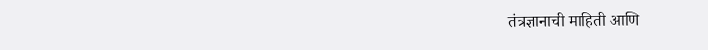तंत्रज्ञानाची माहिती आणि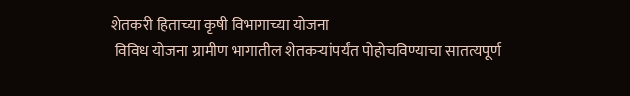शेतकरी हिताच्या कृषी विभागाच्या योजना
 विविध योजना ग्रामीण भागातील शेतकऱ्यांपर्यंत पोहोचविण्याचा सातत्यपूर्ण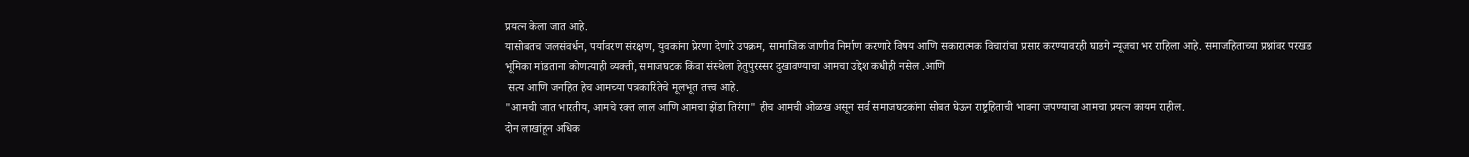प्रयत्न केला जात आहे.
यासोबतच जलसंवर्धन, पर्यावरण संरक्षण, युवकांना प्रेरणा देणारे उपक्रम, सामाजिक जाणीव निर्माण करणारे विषय आणि सकारात्मक विचारांचा प्रसार करण्यावरही घाडगे न्यूजचा भर राहिला आहे. समाजहिताच्या प्रश्नांवर परखड भूमिका मांडताना कोणत्याही व्यक्ती, समाजघटक किंवा संस्थेला हेतुपुरस्सर दुखावण्याचा आमचा उद्देश कधीही नसेल .आणि
 सत्य आणि जनहित हेच आमच्या पत्रकारितेचे मूलभूत तत्त्व आहे.
"आमची जात भारतीय, आमचे रक्त लाल आणि आमचा झेंडा तिरंगा" हीच आमची ओळख असून सर्व समाजघटकांना सोबत घेऊन राष्ट्रहिताची भावना जपण्याचा आमचा प्रयत्न कायम राहील.
दोन लाखांहून अधिक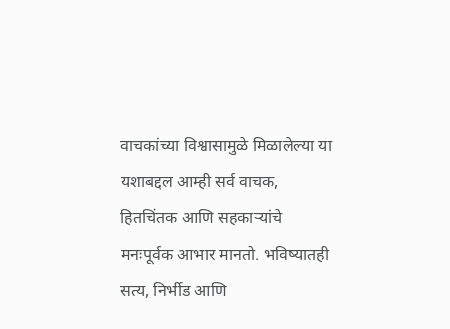वाचकांच्या विश्वासामुळे मिळालेल्या या यशाबद्दल आम्ही सर्व वाचक, हितचिंतक आणि सहकाऱ्यांचे मनःपूर्वक आभार मानतो. भविष्यातही सत्य, निर्भीड आणि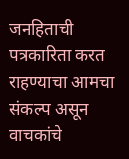जनहिताची पत्रकारिता करत राहण्याचा आमचा संकल्प असून वाचकांचे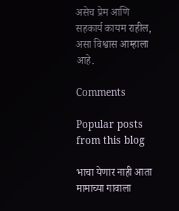असेच प्रेम आणि सहकार्य कायम राहील, असा विश्वास आम्हाला आहे.

Comments

Popular posts from this blog

भाचा येणार नाही आता मामाच्या गावाला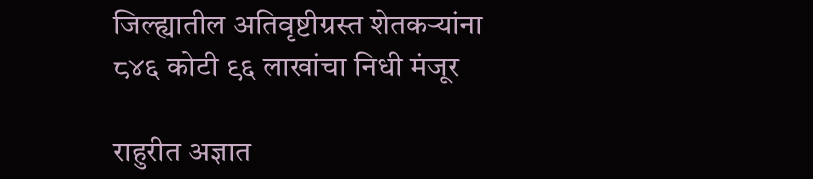जिल्ह्यातील अतिवृष्टीग्रस्त शेतकऱ्यांना ८४६ कोटी ९६ लाखांचा निधी मंजूर

राहुरीत अज्ञात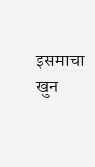इसमाचा खुन